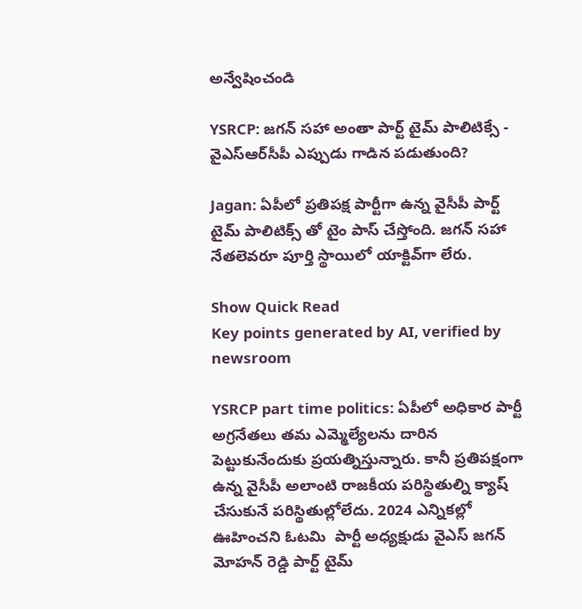అన్వేషించండి

YSRCP: జగన్ సహా అంతా పార్ట్ టైమ్ పాలిటిక్సే - వైఎస్ఆర్‌సీపీ ఎప్పుడు గాడిన పడుతుంది?

Jagan: ఏపీలో ప్రతిపక్ష పార్టీగా ఉన్న వైసీపీ పార్ట్ టైమ్ పాలిటిక్స్ తో టైం పాస్ చేస్తోంది. జగన్ సహా నేతలెవరూ పూర్తి స్థాయిలో యాక్టివ్‌గా లేరు.

Show Quick Read
Key points generated by AI, verified by newsroom

YSRCP part time politics: ఏపీలో అధికార పార్టీ అగ్రనేతలు తమ ఎమ్మెల్యేలను దారిన పెట్టుకునేందుకు ప్రయత్నిస్తున్నారు. కానీ ప్రతిపక్షంగా ఉన్న వైసీపీ అలాంటి రాజకీయ పరిస్థితుల్ని క్యాష్ చేసుకునే పరిస్థితుల్లోలేదు. 2024 ఎన్నికల్లో  ఊహించని ఓటమి  పార్టీ అధ్యక్షుడు వైఎస్ జగన్ మోహన్ రెడ్డి పార్ట్ టైమ్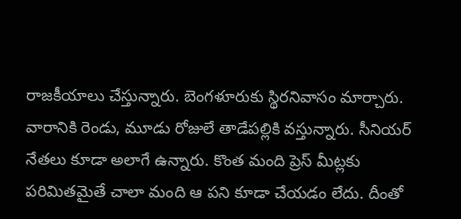రాజకీయాలు చేస్తున్నారు. బెంగళూరుకు స్థిరనివాసం మార్చారు. వారానికి రెండు, మూడు రోజులే తాడేపల్లికి వస్తున్నారు. సీనియర్ నేతలు కూడా అలాగే ఉన్నారు. కొంత మంది ప్రెస్ మీట్లకు పరిమితమైతే చాలా మంది ఆ పని కూడా చేయడం లేదు. దీంతో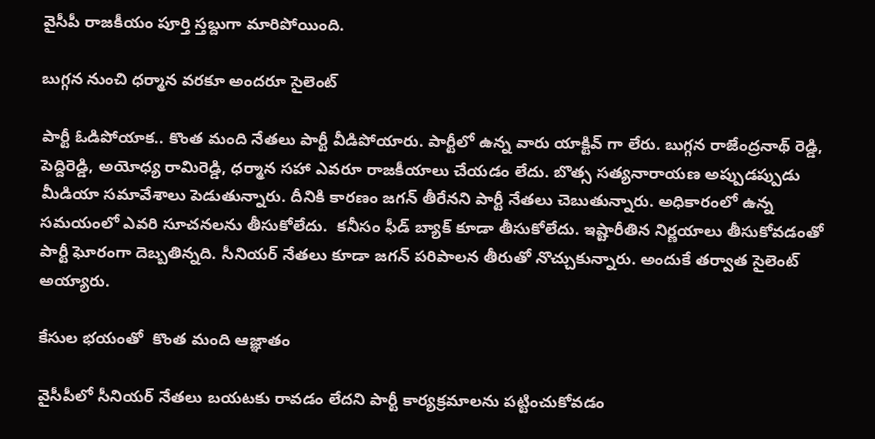వైసీపీ రాజకీయం పూర్తి స్తబ్దుగా మారిపోయింది.

బుగ్గన నుంచి ధర్మాన వరకూ అందరూ సైలెంట్

పార్టీ ఓడిపోయాక.. కొంత మంది నేతలు పార్టీ వీడిపోయారు. పార్టీలో ఉన్న వారు యాక్టివ్ గా లేరు. బుగ్గన రాజేంద్రనాథ్ రెడ్డి, పెద్దిరెడ్డి, అయోధ్య రామిరెడ్డి, ధర్మాన సహా ఎవరూ రాజకీయాలు చేయడం లేదు. బొత్స సత్యనారాయణ అప్పుడప్పుడు మీడియా సమావేశాలు పెడుతున్నారు. దీనికి కారణం జగన్ తీరేనని పార్టీ నేతలు చెబుతున్నారు. అధికారంలో ఉన్న సమయంలో ఎవరి సూచనలను తీసుకోలేదు.  కనీసం ఫీడ్ బ్యాక్ కూడా తీసుకోలేదు. ఇష్టారీతిన నిర్ణయాలు తీసుకోవడంతో పార్టీ ఘోరంగా దెబ్బతిన్నది. సీనియర్ నేతలు కూడా జగన్ పరిపాలన తీరుతో నొచ్చుకున్నారు. అందుకే తర్వాత సైలెంట్ అయ్యారు.

కేసుల భయంతో  కొంత మంది ఆజ్ఞాతం

వైసీపీలో సీనియర్ నేతలు బయటకు రావడం లేదని పార్టీ కార్యక్రమాలను పట్టించుకోవడం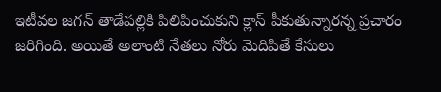ఇటీవల జగన్ తాడేపల్లికి పిలిపించుకుని క్లాస్ పీకుతున్నారన్న ప్రచారం జరిగింది. అయితే అలాంటి నేతలు నోరు మెదిపితే కేసులు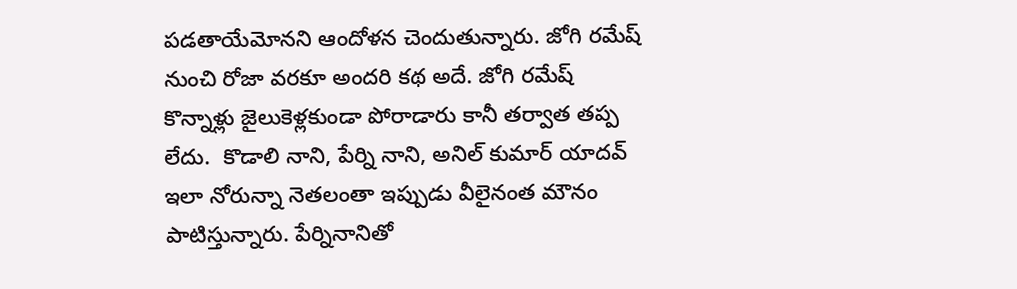పడతాయేమోనని ఆందోళన చెందుతున్నారు. జోగి రమేష్ నుంచి రోజా వరకూ అందరి కథ అదే. జోగి రమేష్ కొన్నాళ్లు జైలుకెళ్లకుండా పోరాడారు కానీ తర్వాత తప్ప లేదు.  కొడాలి నాని, పేర్ని నాని, అనిల్ కుమార్ యాదవ్ ఇలా నోరున్నా నెతలంతా ఇప్పుడు వీలైనంత మౌనం పాటిస్తున్నారు. పేర్నినానితో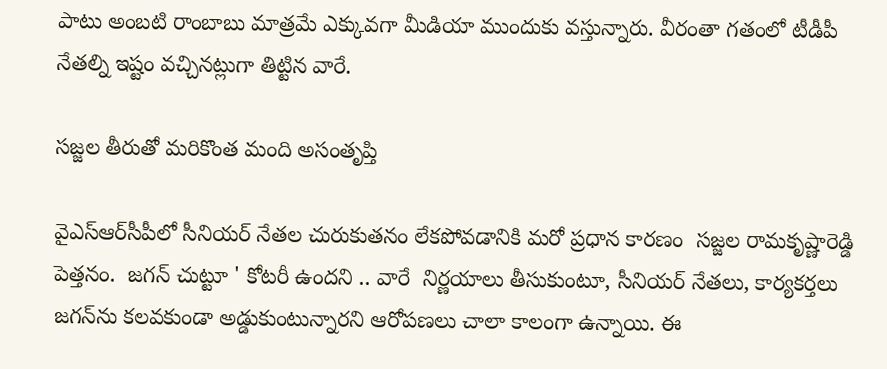పాటు అంబటి రాంబాబు మాత్రమే ఎక్కువగా మీడియా ముందుకు వస్తున్నారు. వీరంతా గతంలో టీడీపీ నేతల్ని ఇష్టం వచ్చినట్లుగా తిట్టిన వారే.

సజ్జల తీరుతో మరికొంత మంది అసంతృప్తి

వైఎస్ఆర్‌సీపీలో సీనియర్ నేతల చురుకుతనం లేకపోవడానికి మరో ప్రధాన కారణం  సజ్జల రామకృష్ణారెడ్డి పెత్తనం.  జగన్ చుట్టూ ' కోటరీ ఉందని .. వారే  నిర్ణయాలు తీసుకుంటూ, సీనియర్ నేతలు, కార్యకర్తలు జగన్‌ను కలవకుండా అడ్డుకుంటున్నారని ఆరోపణలు చాలా కాలంగా ఉన్నాయి. ఈ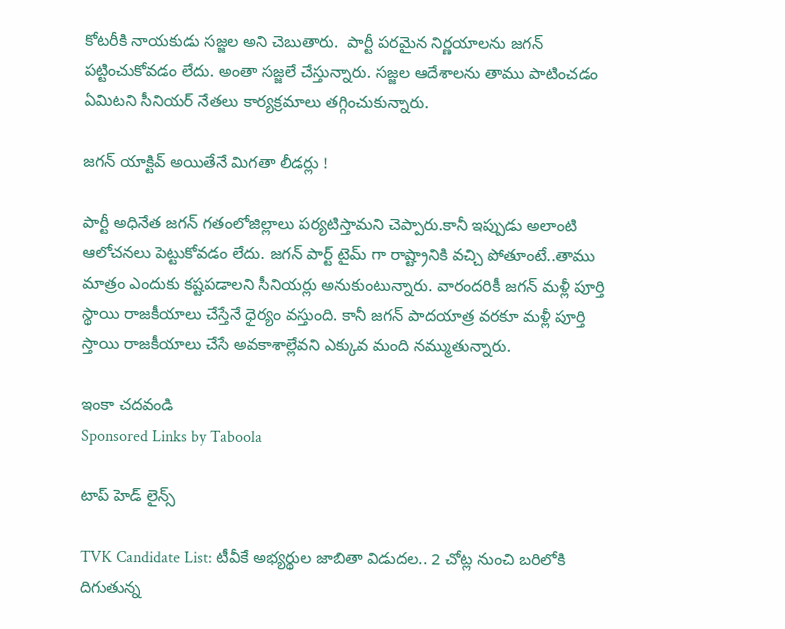కోటరీకి నాయకుడు సజ్జల అని చెబుతారు.  పార్టీ పరమైన నిర్ణయాలను జగన్ పట్టించుకోవడం లేదు. అంతా సజ్జలే చేస్తున్నారు. సజ్జల ఆదేశాలను తాము పాటించడం ఏమిటని సీనియర్ నేతలు కార్యక్రమాలు తగ్గించుకున్నారు.

జగన్ యాక్టివ్ అయితేనే మిగతా లీడర్లు !

పార్టీ అధినేత జగన్ గతంలోజిల్లాలు పర్యటిస్తామని చెప్పారు.కానీ ఇప్పుడు అలాంటి ఆలోచనలు పెట్టుకోవడం లేదు. జగన్ పార్ట్ టైమ్ గా రాష్ట్రానికి వచ్చి పోతూంటే..తాము మాత్రం ఎందుకు కష్టపడాలని సీనియర్లు అనుకుంటున్నారు. వారందరికీ జగన్ మళ్లీ పూర్తి స్థాయి రాజకీయాలు చేస్తేనే ధైర్యం వస్తుంది. కానీ జగన్ పాదయాత్ర వరకూ మళ్లీ పూర్తి స్తాయి రాజకీయాలు చేసే అవకాశాల్లేవని ఎక్కువ మంది నమ్ముతున్నారు.

ఇంకా చదవండి
Sponsored Links by Taboola

టాప్ హెడ్ లైన్స్

TVK Candidate List: టీవీకే అభ్యర్థుల జాబితా విడుదల.. 2 చోట్ల నుంచి బరిలోకి దిగుతున్న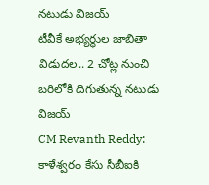నటుడు విజయ్
టీవీకే అభ్యర్థుల జాబితా విడుదల.. 2 చోట్ల నుంచి బరిలోకి దిగుతున్న నటుడు విజయ్
CM Revanth Reddy: కాళేశ్వరం కేసు సీబీఐకి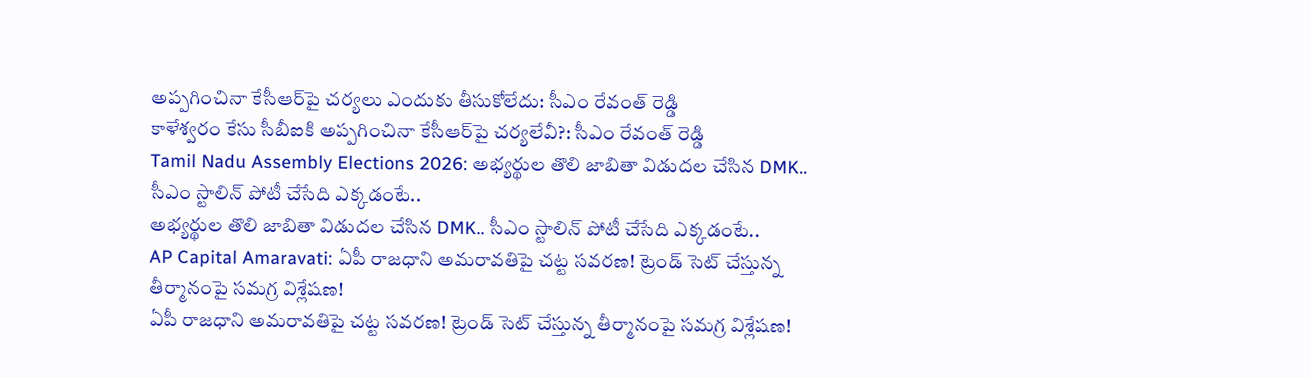అప్పగించినా కేసీఆర్‌పై చర్యలు ఎందుకు తీసుకోలేదు: సీఎం రేవంత్ రెడ్డి
కాళేశ్వరం కేసు సీబీఐకి అప్పగించినా కేసీఆర్‌పై చర్యలేవీ?: సీఎం రేవంత్ రెడ్డి
Tamil Nadu Assembly Elections 2026: అభ్యర్థుల తొలి జాబితా విడుదల చేసిన DMK.. సీఎం స్టాలిన్ పోటీ చేసేది ఎక్కడంటే..
అభ్యర్థుల తొలి జాబితా విడుదల చేసిన DMK.. సీఎం స్టాలిన్ పోటీ చేసేది ఎక్కడంటే..
AP Capital Amaravati: ఏపీ రాజధాని అమరావతిపై చట్ట సవరణ! ట్రెండ్‌ సెట్ చేస్తున్న తీర్మానంపై సమగ్ర విశ్లేషణ!
ఏపీ రాజధాని అమరావతిపై చట్ట సవరణ! ట్రెండ్‌ సెట్ చేస్తున్న తీర్మానంపై సమగ్ర విశ్లేషణ!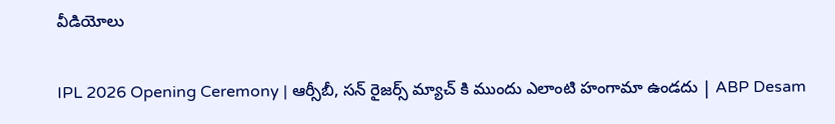వీడియోలు

IPL 2026 Opening Ceremony | ఆర్సీబీ, సన్ రైజర్స్ మ్యాచ్ కి ముందు ఎలాంటి హంగామా ఉండదు | ABP Desam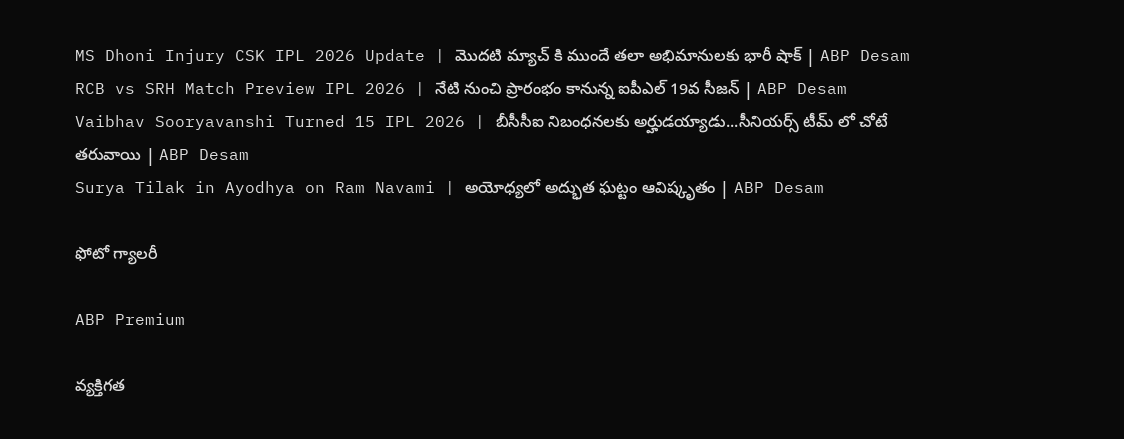MS Dhoni Injury CSK IPL 2026 Update | మొదటి మ్యాచ్ కి ముందే తలా అభిమానులకు భారీ షాక్ | ABP Desam
RCB vs SRH Match Preview IPL 2026 | నేటి నుంచి ప్రారంభం కానున్న ఐపీఎల్ 19వ సీజన్ | ABP Desam
Vaibhav Sooryavanshi Turned 15 IPL 2026 | బీసీసీఐ నిబంధనలకు అర్హుడయ్యాడు...సీనియర్స్ టీమ్ లో చోటే తరువాయి | ABP Desam
Surya Tilak in Ayodhya on Ram Navami | అయోధ్యలో అద్భుత ఘట్టం ఆవిష్కృతం | ABP Desam

ఫోటో గ్యాలరీ

ABP Premium

వ్యక్తిగత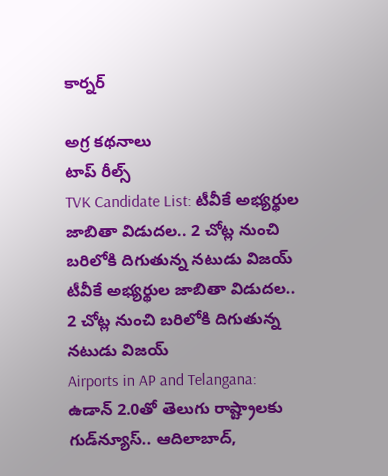కార్నర్

అగ్ర కథనాలు
టాప్ రీల్స్
TVK Candidate List: టీవీకే అభ్యర్థుల జాబితా విడుదల.. 2 చోట్ల నుంచి బరిలోకి దిగుతున్న నటుడు విజయ్
టీవీకే అభ్యర్థుల జాబితా విడుదల.. 2 చోట్ల నుంచి బరిలోకి దిగుతున్న నటుడు విజయ్
Airports in AP and Telangana: ఉడాన్‌ 2.0తో తెలుగు రాష్ట్రాలకు గుడ్‌న్యూస్.. ఆదిలాబాద్,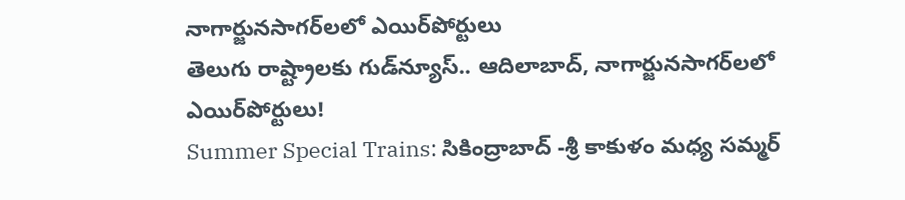నాగార్జునసాగర్‌లలో ఎయిర్‌పోర్టులు
తెలుగు రాష్ట్రాలకు గుడ్‌న్యూస్.. ఆదిలాబాద్, నాగార్జునసాగర్‌లలో ఎయిర్‌పోర్టులు!
Summer Special Trains: సికింద్రాబాద్ -శ్రీ కాకుళం మధ్య సమ్మర్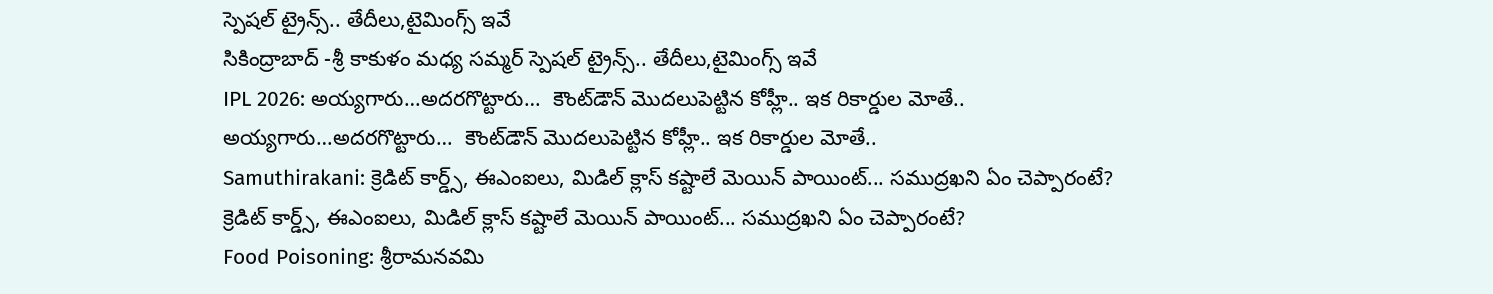స్పెషల్ ట్రైన్స్.. తేదీలు,టైమింగ్స్ ఇవే
సికింద్రాబాద్ -శ్రీ కాకుళం మధ్య సమ్మర్ స్పెషల్ ట్రైన్స్.. తేదీలు,టైమింగ్స్ ఇవే
IPL 2026: అయ్యగారు…అదరగొట్టారు…  కౌంట్‌డౌన్ మొదలుపెట్టిన కోహ్లీ.. ఇక రికార్డుల మోతే..
అయ్యగారు…అదరగొట్టారు…  కౌంట్‌డౌన్ మొదలుపెట్టిన కోహ్లీ.. ఇక రికార్డుల మోతే..
Samuthirakani: క్రెడిట్ కార్డ్స్, ఈఎంఐలు, మిడిల్ క్లాస్ కష్టాలే మెయిన్ పాయింట్... సముద్రఖని ఏం చెప్పారంటే?
క్రెడిట్ కార్డ్స్, ఈఎంఐలు, మిడిల్ క్లాస్ కష్టాలే మెయిన్ పాయింట్... సముద్రఖని ఏం చెప్పారంటే?
Food Poisoning: శ్రీరామనవమి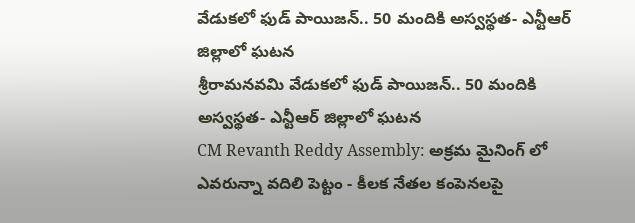వేడుకలో ఫుడ్ పాయిజన్.. 50 మందికి అస్వస్థత- ఎన్టీఆర్ జిల్లాలో ఘటన
శ్రీరామనవమి వేడుకలో ఫుడ్ పాయిజన్.. 50 మందికి అస్వస్థత- ఎన్టీఆర్ జిల్లాలో ఘటన
CM Revanth Reddy Assembly: అక్రమ మైనింగ్ లో ఎవరున్నా వదిలి పెట్టం - కీలక నేతల కంపెనలపై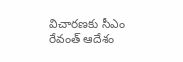విచారణకు సీఎం రేవంత్ ఆదేశం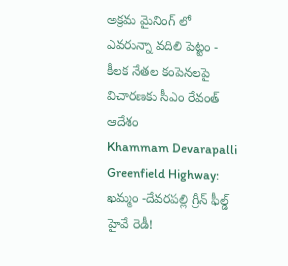అక్రమ మైనింగ్ లో ఎవరున్నా వదిలి పెట్టం - కీలక నేతల కంపెనలపై విచారణకు సీఎం రేవంత్ ఆదేశం
Khammam Devarapalli Greenfield Highway: ఖమ్మం -దేవరపల్లి గ్రీన్ ఫీల్డ్ హైవే రెడీ!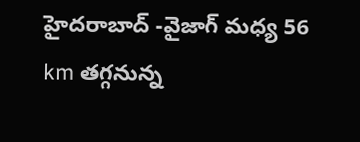హైదరాబాద్ -వైజాగ్ మధ్య 56 km తగ్గనున్న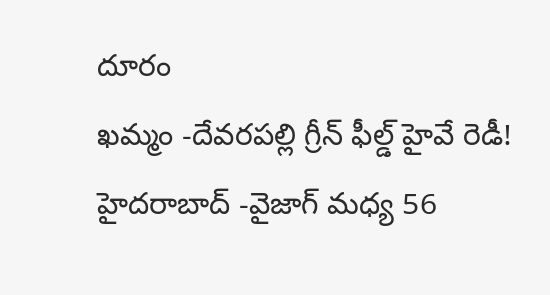దూరం
ఖమ్మం -దేవరపల్లి గ్రీన్ ఫీల్డ్ హైవే రెడీ! హైదరాబాద్ -వైజాగ్ మధ్య 56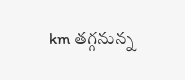km తగ్గనున్న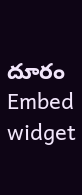దూరం
Embed widget